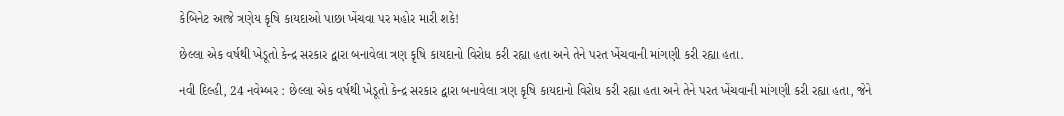કેબિનેટ આજે ત્રણેય કૃષિ કાયદાઓ પાછા ખેંચવા પર મહોર મારી શકે!

છેલ્લા એક વર્ષથી ખેડૂતો કેન્દ્ર સરકાર દ્વારા બનાવેલા ત્રણ કૃષિ કાયદાનો વિરોધ કરી રહ્યા હતા અને તેને પરત ખેંચવાની માંગણી કરી રહ્યા હતા.

નવી દિલ્હી, 24 નવેમ્બર : છેલ્લા એક વર્ષથી ખેડૂતો કેન્દ્ર સરકાર દ્વારા બનાવેલા ત્રણ કૃષિ કાયદાનો વિરોધ કરી રહ્યા હતા અને તેને પરત ખેંચવાની માંગણી કરી રહ્યા હતા, જેને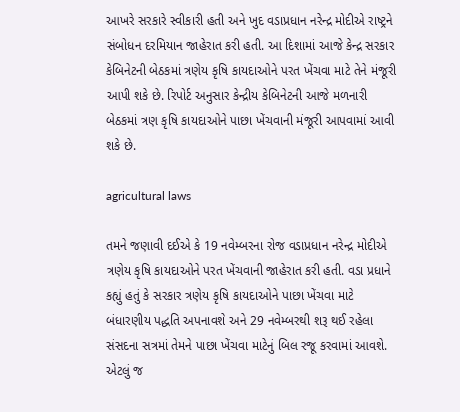આખરે સરકારે સ્વીકારી હતી અને ખુદ વડાપ્રધાન નરેન્દ્ર મોદીએ રાષ્ટ્રને સંબોધન દરમિયાન જાહેરાત કરી હતી. આ દિશામાં આજે કેન્દ્ર સરકાર કેબિનેટની બેઠકમાં ત્રણેય કૃષિ કાયદાઓને પરત ખેંચવા માટે તેને મંજૂરી આપી શકે છે. રિપોર્ટ અનુસાર કેન્દ્રીય કેબિનેટની આજે મળનારી બેઠકમાં ત્રણ કૃષિ કાયદાઓને પાછા ખેંચવાની મંજૂરી આપવામાં આવી શકે છે.

agricultural laws

તમને જણાવી દઈએ કે 19 નવેમ્બરના રોજ વડાપ્રધાન નરેન્દ્ર મોદીએ ત્રણેય કૃષિ કાયદાઓને પરત ખેંચવાની જાહેરાત કરી હતી. વડા પ્રધાને કહ્યું હતું કે સરકાર ત્રણેય કૃષિ કાયદાઓને પાછા ખેંચવા માટે બંધારણીય પદ્ધતિ અપનાવશે અને 29 નવેમ્બરથી શરૂ થઈ રહેલા સંસદના સત્રમાં તેમને પાછા ખેંચવા માટેનું બિલ રજૂ કરવામાં આવશે. એટલું જ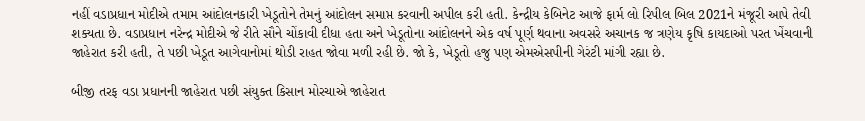નહીં વડાપ્રધાન મોદીએ તમામ આંદોલનકારી ખેડૂતોને તેમનું આંદોલન સમાપ્ત કરવાની અપીલ કરી હતી. કેન્દ્રીય કેબિનેટ આજે ફાર્મ લો રિપીલ બિલ 2021ને મંજૂરી આપે તેવી શક્યતા છે. વડાપ્રધાન નરેન્દ્ર મોદીએ જે રીતે સૌને ચોંકાવી દીધા હતા અને ખેડૂતોના આંદોલનને એક વર્ષ પૂર્ણ થવાના અવસરે અચાનક જ ત્રણેય કૃષિ કાયદાઓ પરત ખેંચવાની જાહેરાત કરી હતી, તે પછી ખેડૂત આગેવાનોમાં થોડી રાહત જોવા મળી રહી છે. જો કે, ખેડૂતો હજુ પણ એમએસપીની ગેરંટી માંગી રહ્યા છે.

બીજી તરફ વડા પ્રધાનની જાહેરાત પછી સંયુક્ત કિસાન મોરચાએ જાહેરાત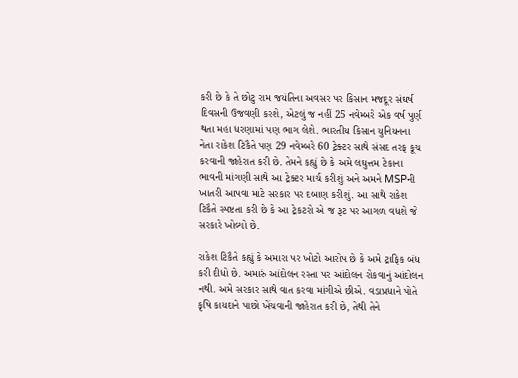કરી છે કે તે છોટુ રામ જયંતિના અવસર પર કિસાન મજદૂર સંઘર્ષ દિવસની ઉજવણી કરશે, એટલું જ નહીં 25 નવેમ્બરે એક વર્ષ પુર્ણ થતા મહા ધરણામાં પણ ભાગ લેશે. ભારતીય કિસાન યુનિયનના નેતા રાકેશ ટિકૈતે પણ 29 નવેમ્બરે 60 ટ્રેક્ટર સાથે સંસદ તરફ કૂચ કરવાની જાહેરાત કરી છે. તેમને કહ્યું છે કે અમે લઘુત્તમ ટેકાના ભાવની માંગણી સાથે આ ટ્રેક્ટર માર્ચ કરીશું અને અમને MSPની ખાતરી આપવા માટે સરકાર પર દબાણ કરીશું. આ સાથે રાકેશ ટિકૈતે સ્પષ્ટતા કરી છે કે આ ટ્રેકટરો એ જ રૂટ પર આગળ વધશે જે સરકારે ખોલ્યો છે.

રાકેશ ટિકૈતે કહ્યું કે અમારા પર ખોટો આરોપ છે કે અમે ટ્રાફિક બંધ કરી દીધો છે. અમારું આંદોલન રસ્તા પર આંદોલન રોકવાનું આંદોલન નથી. અમે સરકાર સાથે વાત કરવા માંગીએ છીએ. વડાપ્રધાને પોતે કૃષિ કાયદાને પાછો ખેંચવાની જાહેરાત કરી છે, તેથી તેને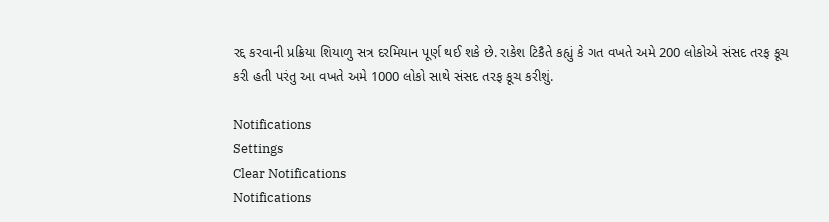રદ્દ કરવાની પ્રક્રિયા શિયાળુ સત્ર દરમિયાન પૂર્ણ થઈ શકે છે. રાકેશ ટિકૈતે કહ્યું કે ગત વખતે અમે 200 લોકોએ સંસદ તરફ કૂચ કરી હતી પરંતુ આ વખતે અમે 1000 લોકો સાથે સંસદ તરફ કૂચ કરીશું.

Notifications
Settings
Clear Notifications
Notifications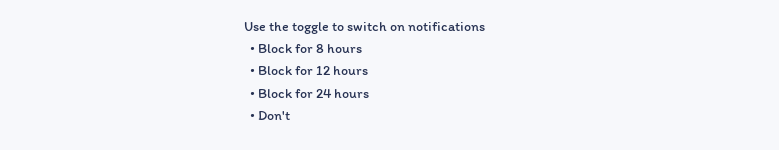Use the toggle to switch on notifications
  • Block for 8 hours
  • Block for 12 hours
  • Block for 24 hours
  • Don't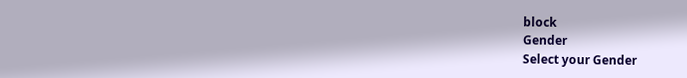block
Gender
Select your Gender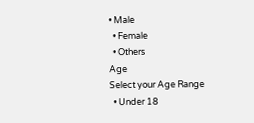• Male
  • Female
  • Others
Age
Select your Age Range
  • Under 18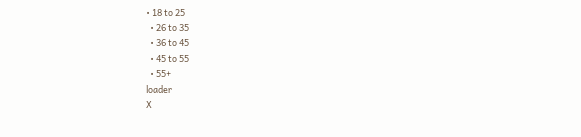• 18 to 25
  • 26 to 35
  • 36 to 45
  • 45 to 55
  • 55+
loader
X